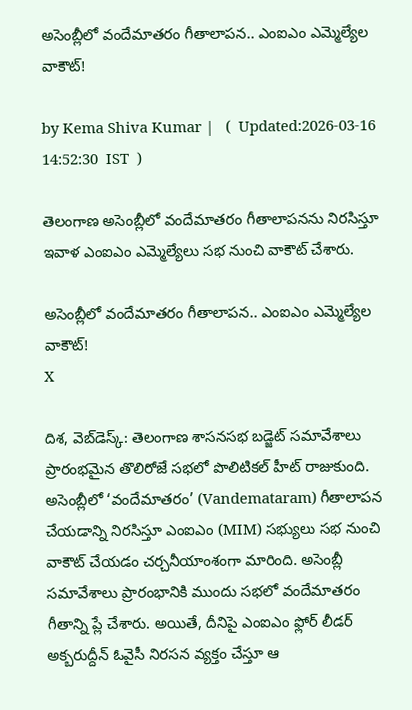అసెంబ్లీలో వందేమాతరం గీతాలాపన.. ఎంఐఎం ఎమ్మెల్యేల వాకౌట్!

by Kema Shiva Kumar |   (  Updated:2026-03-16 14:52:30  IST  )

తెలంగాణ అసెంబ్లీలో వందేమాతరం గీతాలాపనను నిరసిస్తూ ఇవాళ ఎంఐఎం ఎమ్మెల్యేలు సభ నుంచి వాకౌట్ చేశారు.

అసెంబ్లీలో వందేమాతరం గీతాలాపన.. ఎంఐఎం ఎమ్మెల్యేల వాకౌట్!
X

దిశ, వెబ్‌డెస్క్: తెలంగాణ శాసనసభ బడ్జెట్ సమావేశాలు ప్రారంభమైన తొలిరోజే సభలో పొలిటికల్ హీట్ రాజుకుంది. అసెంబ్లీలో ‘వందేమాతరం’ (Vandemataram) గీతాలాపన చేయడాన్ని నిరసిస్తూ ఎంఐఎం (MIM) సభ్యులు సభ నుంచి వాకౌట్ చేయడం చర్చనీయాంశంగా మారింది. అసెంబ్లీ సమావేశాలు ప్రారంభానికి ముందు సభలో వందేమాతరం గీతాన్ని ప్లే చేశారు. అయితే, దీనిపై ఎంఐఎం ఫ్లోర్ లీడర్ అక్బరుద్దీన్ ఓవైసీ నిరసన వ్యక్తం చేస్తూ ఆ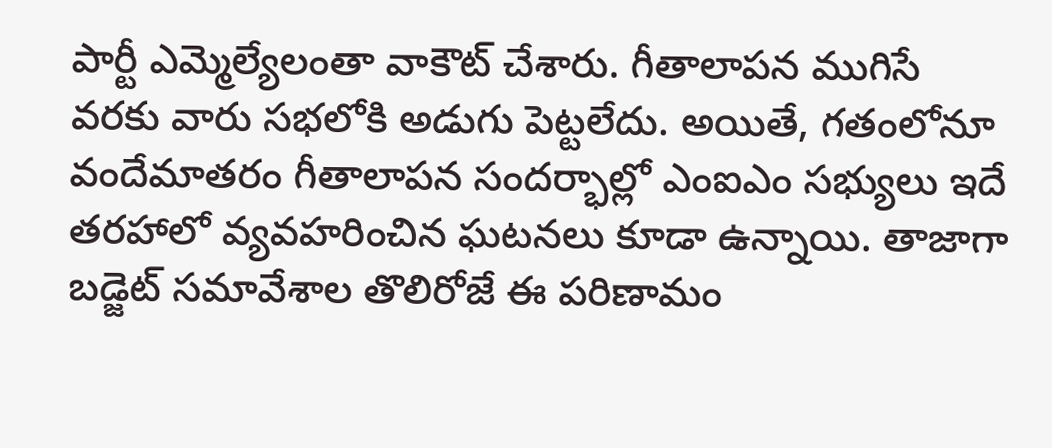పార్టీ ఎమ్మెల్యేలంతా వాకౌట్ చేశారు. గీతాలాపన ముగిసే వరకు వారు సభలోకి అడుగు పెట్టలేదు. అయితే, గతంలోనూ వందేమాతరం గీతాలాపన సందర్భాల్లో ఎంఐఎం సభ్యులు ఇదే తరహాలో వ్యవహరించిన ఘటనలు కూడా ఉన్నాయి. తాజాగా బడ్జెట్ సమావేశాల తొలిరోజే ఈ పరిణామం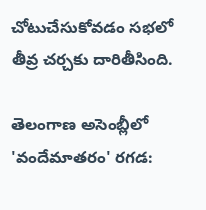చోటుచేసుకోవడం సభలో తీవ్ర చర్చకు దారితీసింది.

తెలంగాణ అసెంబ్లీలో 'వందేమాతరం' రగడ: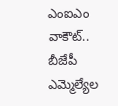ఎంఐఎం వాకౌట్.. బీజేపీ ఎమ్మెల్యేల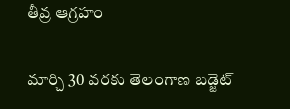తీవ్ర ఆగ్రహం

మార్చి 30 వరకు తెలంగాణ బడ్జెట్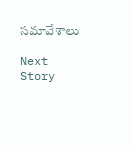సమావేశాలు

Next Story